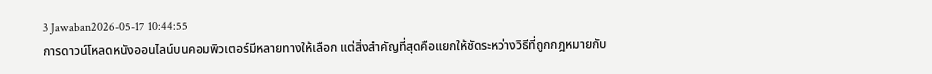3 Jawaban2026-05-17 10:44:55
การดาวน์โหลดหนังออนไลน์บนคอมพิวเตอร์มีหลายทางให้เลือก แต่สิ่งสำคัญที่สุดคือแยกให้ชัดระหว่างวิธีที่ถูกกฎหมายกับ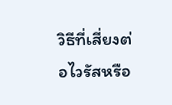วิธีที่เสี่ยงต่อไวรัสหรือ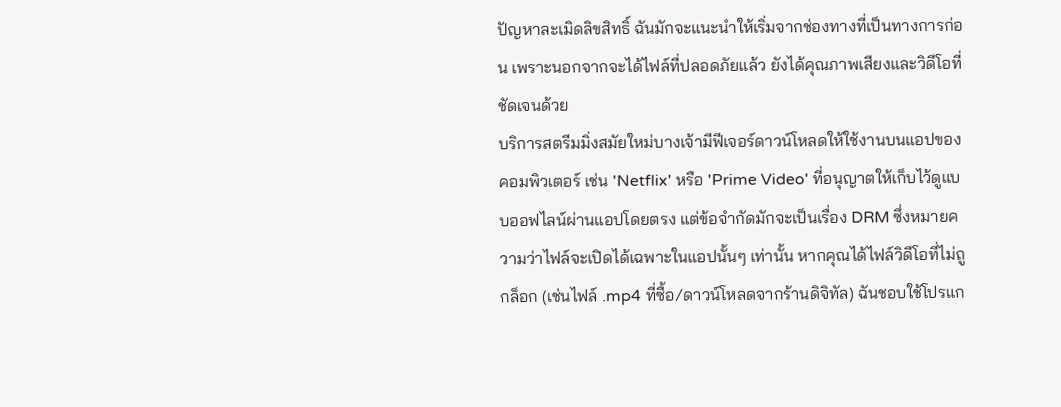ปัญหาละเมิดลิขสิทธิ์ ฉันมักจะแนะนำให้เริ่มจากช่องทางที่เป็นทางการก่อน เพราะนอกจากจะได้ไฟล์ที่ปลอดภัยแล้ว ยังได้คุณภาพเสียงและวิดีโอที่ชัดเจนด้วย
บริการสตรีมมิ่งสมัยใหม่บางเจ้ามีฟีเจอร์ดาวน์โหลดให้ใช้งานบนแอปของคอมพิวเตอร์ เช่น 'Netflix' หรือ 'Prime Video' ที่อนุญาตให้เก็บไว้ดูแบบออฟไลน์ผ่านแอปโดยตรง แต่ข้อจำกัดมักจะเป็นเรื่อง DRM ซึ่งหมายความว่าไฟล์จะเปิดได้เฉพาะในแอปนั้นๆ เท่านั้น หากคุณได้ไฟล์วิดีโอที่ไม่ถูกล็อก (เช่นไฟล์ .mp4 ที่ซื้อ/ดาวน์โหลดจากร้านดิจิทัล) ฉันชอบใช้โปรแก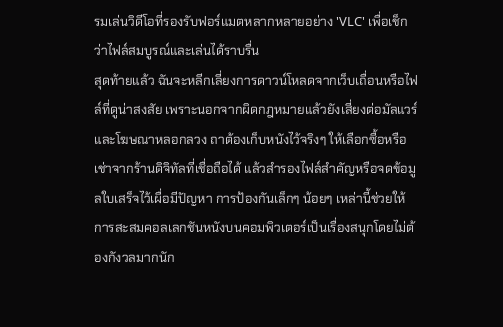รมเล่นวิดีโอที่รองรับฟอร์แมตหลากหลายอย่าง 'VLC' เพื่อเช็กว่าไฟล์สมบูรณ์และเล่นได้ราบรื่น
สุดท้ายแล้ว ฉันจะหลีกเลี่ยงการดาวน์โหลดจากเว็บเถื่อนหรือไฟล์ที่ดูน่าสงสัย เพราะนอกจากผิดกฎหมายแล้วยังเสี่ยงต่อมัลแวร์และโฆษณาหลอกลวง ถาต้องเก็บหนังไว้จริงๆ ให้เลือกซื้อหรือเช่าจากร้านดิจิทัลที่เชื่อถือได้ แล้วสำรองไฟล์สำคัญหรือจดข้อมูลใบเสร็จไว้เผื่อมีปัญหา การป้องกันเล็กๆ น้อยๆ เหล่านี้ช่วยให้การสะสมคอลเลกชันหนังบนคอมพิวเตอร์เป็นเรื่องสนุกโดยไม่ต้องกังวลมากนัก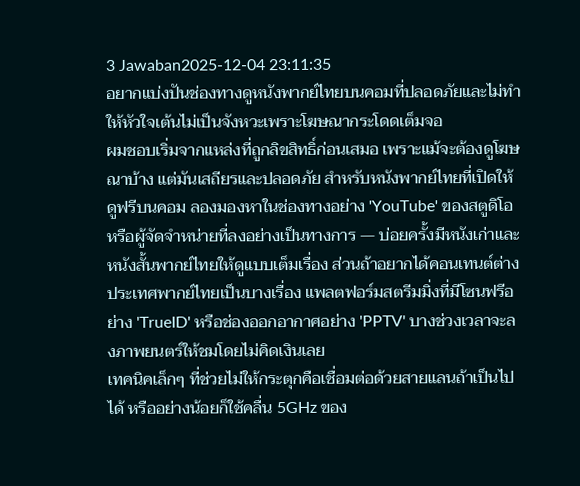3 Jawaban2025-12-04 23:11:35
อยากแบ่งปันช่องทางดูหนังพากย์ไทยบนคอมที่ปลอดภัยและไม่ทำให้หัวใจเต้นไม่เป็นจังหวะเพราะโฆษณากระโดดเต็มจอ
ผมชอบเริ่มจากแหล่งที่ถูกลิขสิทธิ์ก่อนเสมอ เพราะแม้จะต้องดูโฆษณาบ้าง แต่มันเสถียรและปลอดภัย สำหรับหนังพากย์ไทยที่เปิดให้ดูฟรีบนคอม ลองมองหาในช่องทางอย่าง 'YouTube' ของสตูดิโอหรือผู้จัดจำหน่ายที่ลงอย่างเป็นทางการ — บ่อยครั้งมีหนังเก่าและหนังสั้นพากย์ไทยให้ดูแบบเต็มเรื่อง ส่วนถ้าอยากได้คอนเทนต์ต่างประเทศพากย์ไทยเป็นบางเรื่อง แพลตฟอร์มสตรีมมิ่งที่มีโซนฟรีอย่าง 'TrueID' หรือช่องออกอากาศอย่าง 'PPTV' บางช่วงเวลาจะลงภาพยนตร์ให้ชมโดยไม่คิดเงินเลย
เทคนิคเล็กๆ ที่ช่วยไม่ให้กระตุกคือเชื่อมต่อด้วยสายแลนถ้าเป็นไปได้ หรืออย่างน้อยก็ใช้คลื่น 5GHz ของ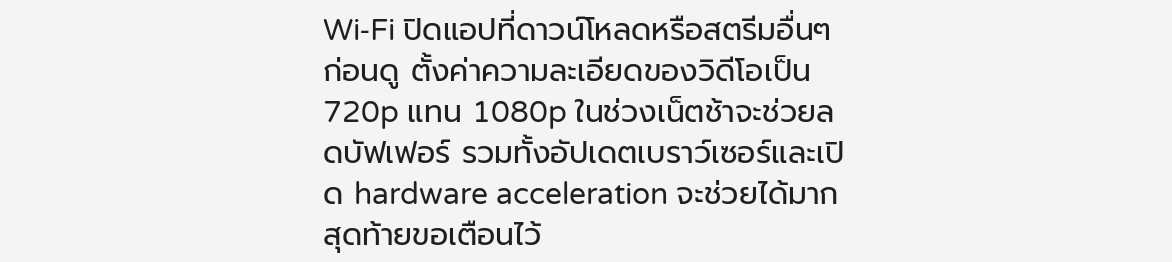Wi‑Fi ปิดแอปที่ดาวน์โหลดหรือสตรีมอื่นๆ ก่อนดู ตั้งค่าความละเอียดของวิดีโอเป็น 720p แทน 1080p ในช่วงเน็ตช้าจะช่วยลดบัฟเฟอร์ รวมทั้งอัปเดตเบราว์เซอร์และเปิด hardware acceleration จะช่วยได้มาก
สุดท้ายขอเตือนไว้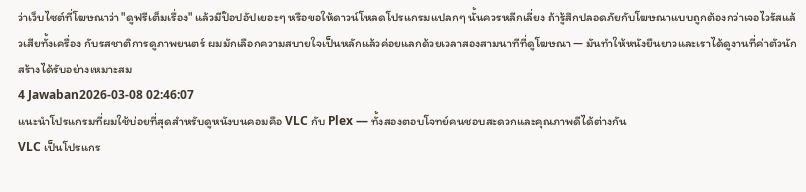ว่าเว็บไซต์ที่โฆษณาว่า "ดูฟรีเต็มเรื่อง" แล้วมีป๊อปอัปเยอะๆ หรือขอให้ดาวน์โหลดโปรแกรมแปลกๆ นั้นควรหลีกเลี่ยง ถ้ารู้สึกปลอดภัยกับโฆษณาแบบถูกต้องกว่าเจอไวรัสแล้วเสียทั้งเครื่อง กับรสชาติการดูภาพยนตร์ ผมมักเลือกความสบายใจเป็นหลักแล้วค่อยแลกด้วยเวลาสองสามนาทีที่ดูโฆษณา — มันทำให้หนังยืนยาวและเราได้ดูงานที่ค่าตัวนักสร้างได้รับอย่างเหมาะสม
4 Jawaban2026-03-08 02:46:07
แนะนำโปรแกรมที่ผมใช้บ่อยที่สุดสำหรับดูหนังบนคอมคือ VLC กับ Plex — ทั้งสองตอบโจทย์คนชอบสะดวกและคุณภาพดีได้ต่างกัน
VLC เป็นโปรแกร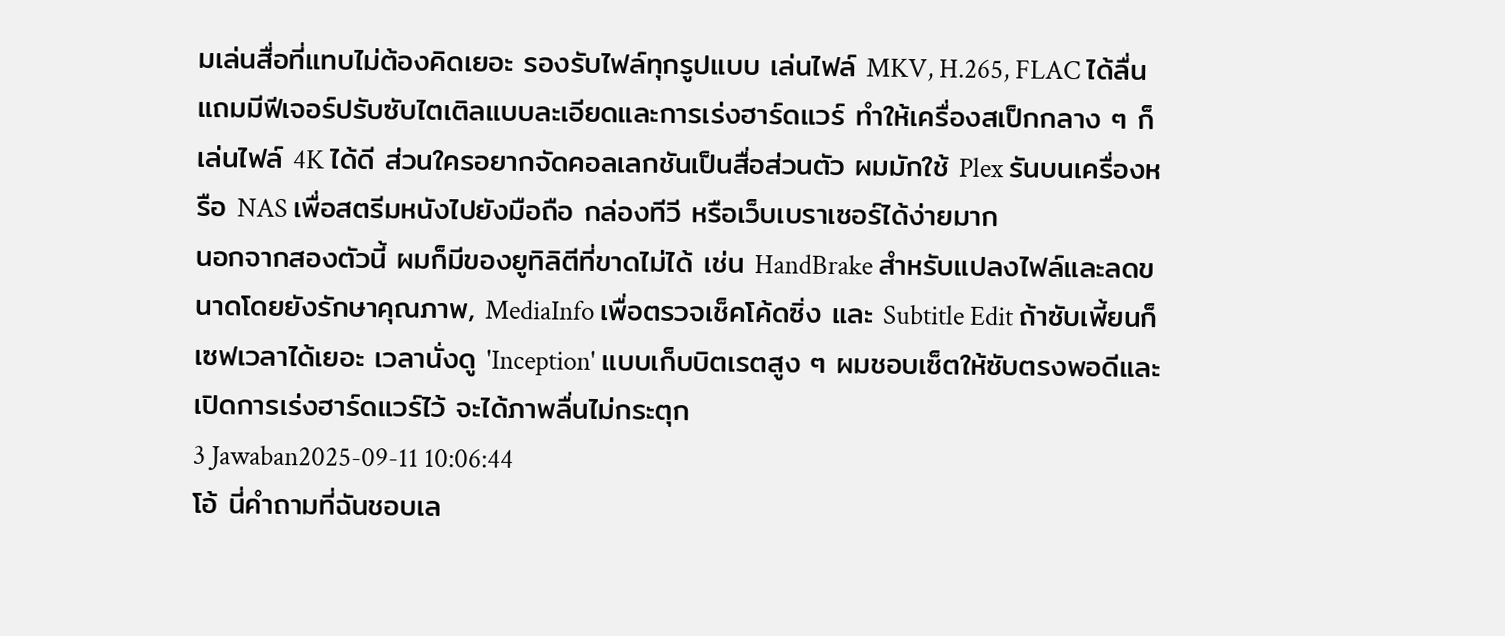มเล่นสื่อที่แทบไม่ต้องคิดเยอะ รองรับไฟล์ทุกรูปแบบ เล่นไฟล์ MKV, H.265, FLAC ได้ลื่น แถมมีฟีเจอร์ปรับซับไตเติลแบบละเอียดและการเร่งฮาร์ดแวร์ ทำให้เครื่องสเป็กกลาง ๆ ก็เล่นไฟล์ 4K ได้ดี ส่วนใครอยากจัดคอลเลกชันเป็นสื่อส่วนตัว ผมมักใช้ Plex รันบนเครื่องหรือ NAS เพื่อสตรีมหนังไปยังมือถือ กล่องทีวี หรือเว็บเบราเซอร์ได้ง่ายมาก
นอกจากสองตัวนี้ ผมก็มีของยูทิลิตีที่ขาดไม่ได้ เช่น HandBrake สำหรับแปลงไฟล์และลดขนาดโดยยังรักษาคุณภาพ, MediaInfo เพื่อตรวจเช็คโค้ดซิ่ง และ Subtitle Edit ถ้าซับเพี้ยนก็เซฟเวลาได้เยอะ เวลานั่งดู 'Inception' แบบเก็บบิตเรตสูง ๆ ผมชอบเซ็ตให้ซับตรงพอดีและเปิดการเร่งฮาร์ดแวร์ไว้ จะได้ภาพลื่นไม่กระตุก
3 Jawaban2025-09-11 10:06:44
โอ้ นี่คำถามที่ฉันชอบเล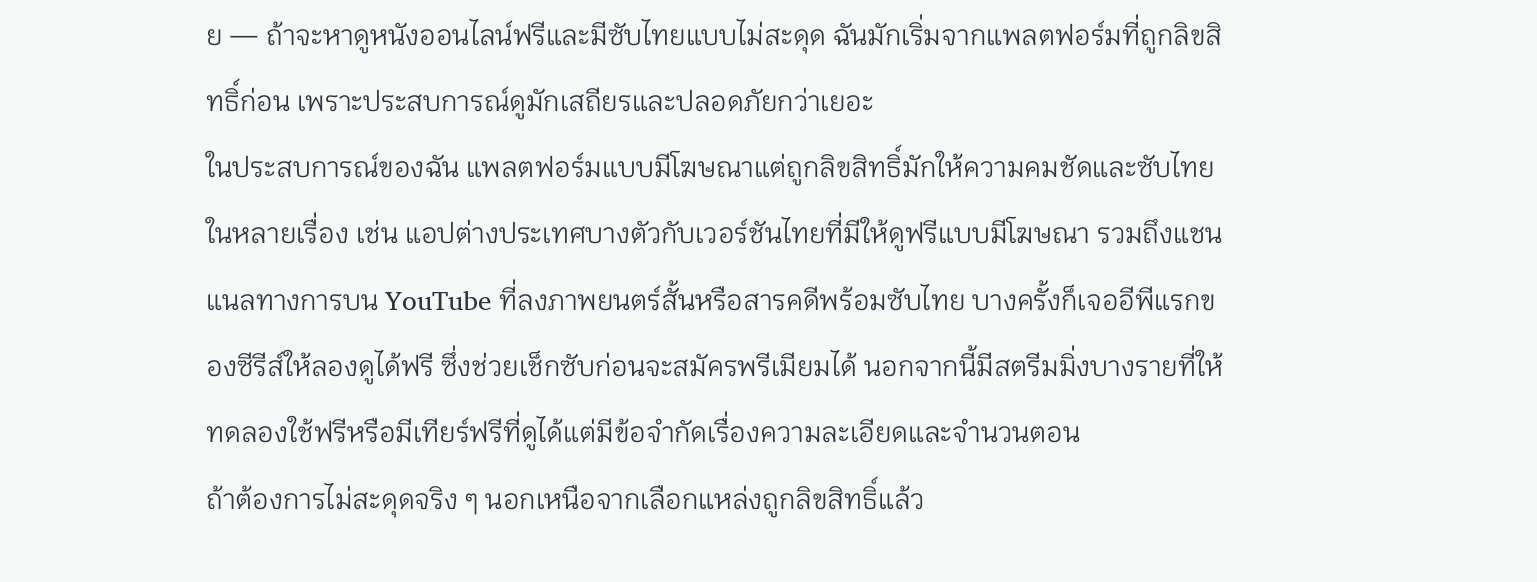ย — ถ้าจะหาดูหนังออนไลน์ฟรีและมีซับไทยแบบไม่สะดุด ฉันมักเริ่มจากแพลตฟอร์มที่ถูกลิขสิทธิ์ก่อน เพราะประสบการณ์ดูมักเสถียรและปลอดภัยกว่าเยอะ
ในประสบการณ์ของฉัน แพลตฟอร์มแบบมีโฆษณาแต่ถูกลิขสิทธิ์มักให้ความคมชัดและซับไทยในหลายเรื่อง เช่น แอปต่างประเทศบางตัวกับเวอร์ชันไทยที่มีให้ดูฟรีแบบมีโฆษณา รวมถึงแชนแนลทางการบน YouTube ที่ลงภาพยนตร์สั้นหรือสารคดีพร้อมซับไทย บางครั้งก็เจออีพีแรกของซีรีส์ให้ลองดูได้ฟรี ซึ่งช่วยเช็กซับก่อนจะสมัครพรีเมียมได้ นอกจากนี้มีสตรีมมิ่งบางรายที่ให้ทดลองใช้ฟรีหรือมีเทียร์ฟรีที่ดูได้แต่มีข้อจำกัดเรื่องความละเอียดและจำนวนตอน
ถ้าต้องการไม่สะดุดจริง ๆ นอกเหนือจากเลือกแหล่งถูกลิขสิทธิ์แล้ว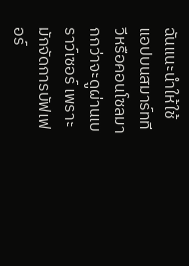ฉันแนะนำให้ใช้แอปบนสมาร์ททีวีหรือคอนโซลมากกว่าจะดูผ่านเบราว์เซอร์ เพราะมักจัดการบัฟเฟอร์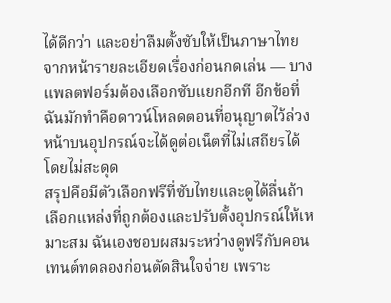ได้ดีกว่า และอย่าลืมตั้งซับให้เป็นภาษาไทยจากหน้ารายละเอียดเรื่องก่อนกดเล่น — บางแพลตฟอร์มต้องเลือกซับแยกอีกที อีกข้อที่ฉันมักทำคือดาวน์โหลดตอนที่อนุญาตไว้ล่วงหน้าบนอุปกรณ์จะได้ดูต่อเน็ตที่ไม่เสถียรได้โดยไม่สะดุด
สรุปคือมีตัวเลือกฟรีที่ซับไทยและดูได้ลื่นถ้าเลือกแหล่งที่ถูกต้องและปรับตั้งอุปกรณ์ให้เหมาะสม ฉันเองชอบผสมระหว่างดูฟรีกับคอนเทนต์ทดลองก่อนตัดสินใจจ่าย เพราะ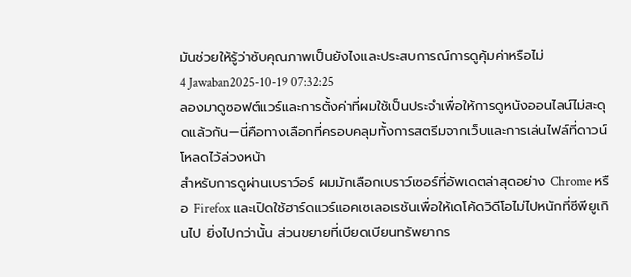มันช่วยให้รู้ว่าซับคุณภาพเป็นยังไงและประสบการณ์การดูคุ้มค่าหรือไม่
4 Jawaban2025-10-19 07:32:25
ลองมาดูซอฟต์แวร์และการตั้งค่าที่ผมใช้เป็นประจำเพื่อให้การดูหนังออนไลน์ไม่สะดุดแล้วกัน—นี่คือทางเลือกที่ครอบคลุมทั้งการสตรีมจากเว็บและการเล่นไฟล์ที่ดาวน์โหลดไว้ล่วงหน้า
สำหรับการดูผ่านเบราว์อร์ ผมมักเลือกเบราว์เซอร์ที่อัพเดตล่าสุดอย่าง Chrome หรือ Firefox และเปิดใช้ฮาร์ดแวร์แอคเซเลอเรชันเพื่อให้เดโค้ดวิดีโอไม่ไปหนักที่ซีพียูเกินไป ยิ่งไปกว่านั้น ส่วนขยายที่เบียดเบียนทรัพยากร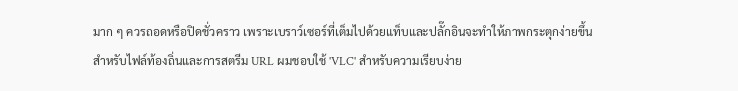มาก ๆ ควรถอดหรือปิดชั่วคราว เพราะเบราว์เซอร์ที่เต็มไปด้วยแท็บและปลั๊กอินจะทำให้ภาพกระตุกง่ายขึ้น
สำหรับไฟล์ท้องถิ่นและการสตรีม URL ผมชอบใช้ 'VLC' สำหรับความเรียบง่าย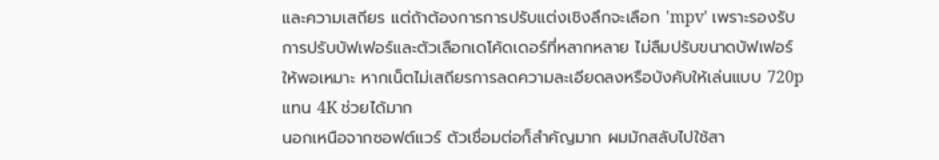และความเสถียร แต่ถ้าต้องการการปรับแต่งเชิงลึกจะเลือก 'mpv' เพราะรองรับการปรับบัฟเฟอร์และตัวเลือกเดโค้ดเดอร์ที่หลากหลาย ไม่ลืมปรับขนาดบัฟเฟอร์ให้พอเหมาะ หากเน็ตไม่เสถียรการลดความละเอียดลงหรือบังคับให้เล่นแบบ 720p แทน 4K ช่วยได้มาก
นอกเหนือจากซอฟต์แวร์ ตัวเชื่อมต่อก็สำคัญมาก ผมมักสลับไปใช้สา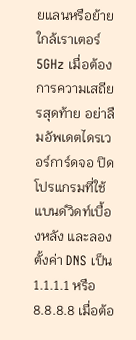ยแลนหรือย้ายใกล้เราเตอร์ 5GHz เมื่อต้องการความเสถียรสุดท้าย อย่าลืมอัพเดตไดรเวอร์การ์ดจอ ปิดโปรแกรมที่ใช้แบนด์วิดท์เบื้องหลัง และลองตั้งค่า DNS เป็น 1.1.1.1 หรือ 8.8.8.8 เมื่อต้อ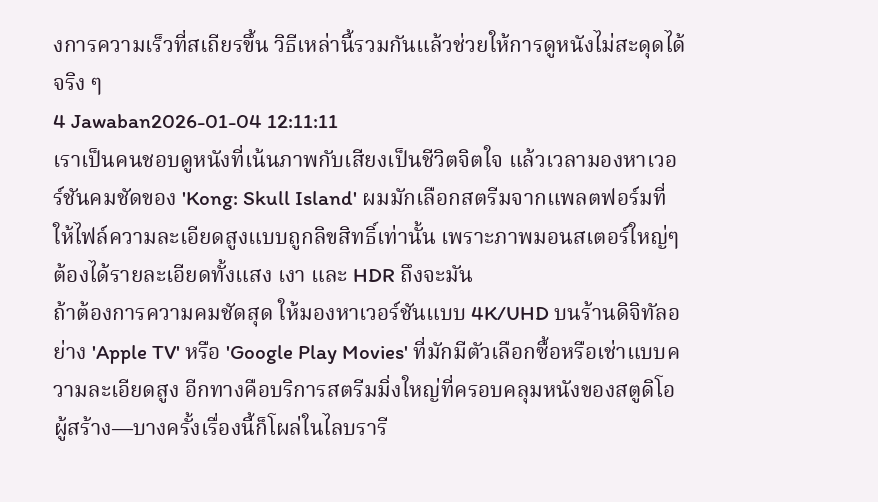งการความเร็วที่สเถียรขึ้น วิธีเหล่านี้รวมกันแล้วช่วยให้การดูหนังไม่สะดุดได้จริง ๆ
4 Jawaban2026-01-04 12:11:11
เราเป็นคนชอบดูหนังที่เน้นภาพกับเสียงเป็นชีวิตจิตใจ แล้วเวลามองหาเวอร์ชันคมชัดของ 'Kong: Skull Island' ผมมักเลือกสตรีมจากแพลตฟอร์มที่ให้ไฟล์ความละเอียดสูงแบบถูกลิขสิทธิ์เท่านั้น เพราะภาพมอนสเตอร์ใหญ่ๆ ต้องได้รายละเอียดทั้งแสง เงา และ HDR ถึงจะมัน
ถ้าต้องการความคมชัดสุด ให้มองหาเวอร์ชันแบบ 4K/UHD บนร้านดิจิทัลอย่าง 'Apple TV' หรือ 'Google Play Movies' ที่มักมีตัวเลือกซื้อหรือเช่าแบบความละเอียดสูง อีกทางคือบริการสตรีมมิ่งใหญ่ที่ครอบคลุมหนังของสตูดิโอผู้สร้าง—บางครั้งเรื่องนี้ก็โผล่ในไลบรารี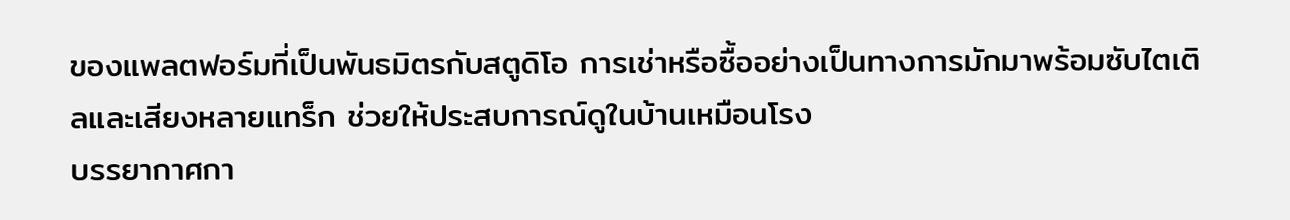ของแพลตฟอร์มที่เป็นพันธมิตรกับสตูดิโอ การเช่าหรือซื้ออย่างเป็นทางการมักมาพร้อมซับไตเติลและเสียงหลายแทร็ก ช่วยให้ประสบการณ์ดูในบ้านเหมือนโรง
บรรยากาศกา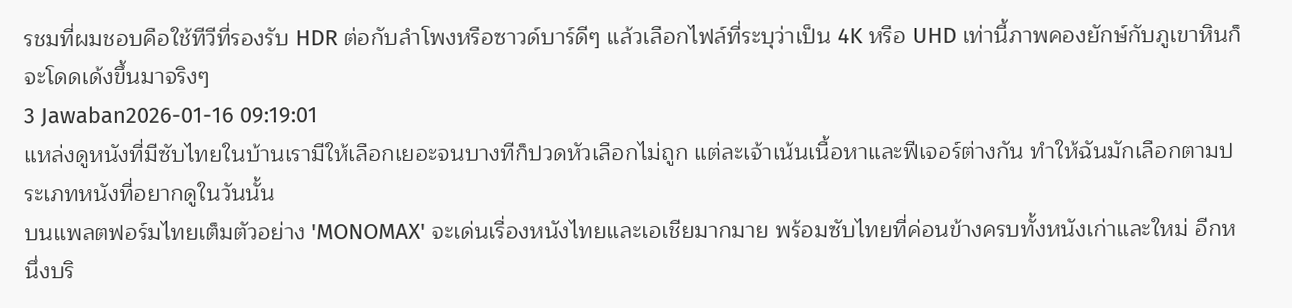รชมที่ผมชอบคือใช้ทีวีที่รองรับ HDR ต่อกับลำโพงหรือซาวด์บาร์ดีๆ แล้วเลือกไฟล์ที่ระบุว่าเป็น 4K หรือ UHD เท่านี้ภาพคองยักษ์กับภูเขาหินก็จะโดดเด้งขึ้นมาจริงๆ
3 Jawaban2026-01-16 09:19:01
แหล่งดูหนังที่มีซับไทยในบ้านเรามีให้เลือกเยอะจนบางทีก็ปวดหัวเลือกไม่ถูก แต่ละเจ้าเน้นเนื้อหาและฟีเจอร์ต่างกัน ทำให้ฉันมักเลือกตามประเภทหนังที่อยากดูในวันนั้น
บนแพลตฟอร์มไทยเต็มตัวอย่าง 'MONOMAX' จะเด่นเรื่องหนังไทยและเอเชียมากมาย พร้อมซับไทยที่ค่อนข้างครบทั้งหนังเก่าและใหม่ อีกหนึ่งบริ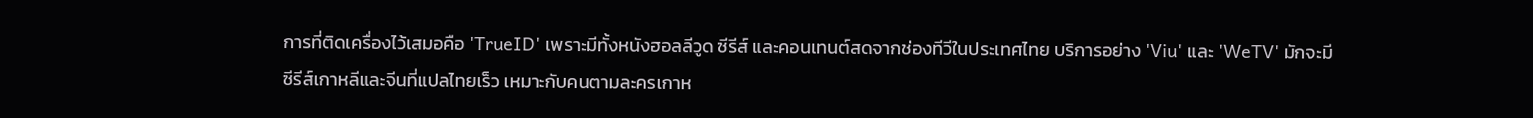การที่ติดเครื่องไว้เสมอคือ 'TrueID' เพราะมีทั้งหนังฮอลลีวูด ซีรีส์ และคอนเทนต์สดจากช่องทีวีในประเทศไทย บริการอย่าง 'Viu' และ 'WeTV' มักจะมีซีรีส์เกาหลีและจีนที่แปลไทยเร็ว เหมาะกับคนตามละครเกาห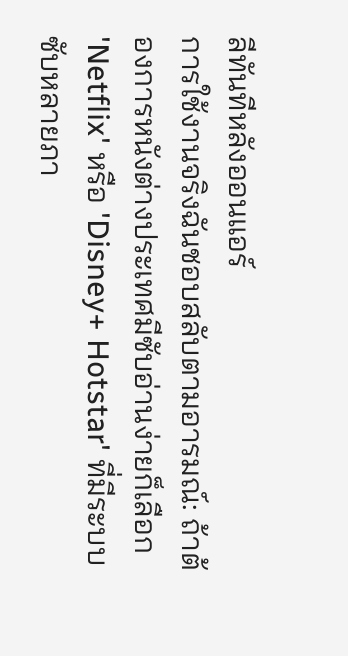ลีทันทีหลังออนแอร์
การใช้งานจริงฉันชอบสลับตามอารมณ์: ถ้าต้องการหนังต่างประเทศมีซับอ่านง่ายก็เลือก 'Netflix' หรือ 'Disney+ Hotstar' ที่มีระบบซับหลายภา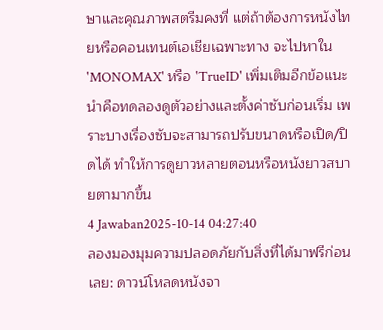ษาและคุณภาพสตรีมคงที่ แต่ถ้าต้องการหนังไทยหรือคอนเทนต์เอเชียเฉพาะทาง จะไปหาใน 'MONOMAX' หรือ 'TrueID' เพิ่มเติมอีกข้อแนะนำคือทดลองดูตัวอย่างและตั้งค่าซับก่อนเริ่ม เพราะบางเรื่องซับจะสามารถปรับขนาดหรือเปิด/ปิดได้ ทำให้การดูยาวหลายตอนหรือหนังยาวสบายตามากขึ้น
4 Jawaban2025-10-14 04:27:40
ลองมองมุมความปลอดภัยกับสิ่งที่ได้มาฟรีก่อนเลย: ดาวน์โหลดหนังจา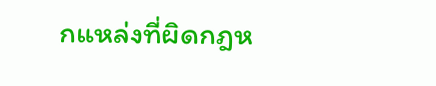กแหล่งที่ผิดกฎห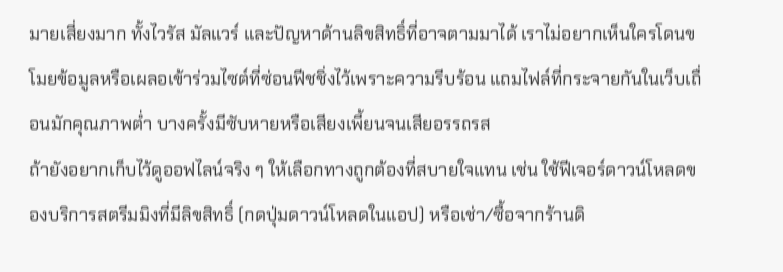มายเสี่ยงมาก ทั้งไวรัส มัลแวร์ และปัญหาด้านลิขสิทธิ์ที่อาจตามมาได้ เราไม่อยากเห็นใครโดนขโมยข้อมูลหรือเผลอเข้าร่วมไซต์ที่ซ่อนฟีชชิ่งไว้เพราะความรีบร้อน แถมไฟล์ที่กระจายกันในเว็บเถื่อนมักคุณภาพต่ำ บางครั้งมีซับหายหรือเสียงเพี้ยนจนเสียอรรถรส
ถ้ายังอยากเก็บไว้ดูออฟไลน์จริง ๆ ให้เลือกทางถูกต้องที่สบายใจแทน เช่น ใช้ฟีเจอร์ดาวน์โหลดของบริการสตรีมมิงที่มีลิขสิทธิ์ (กดปุ่มดาวน์โหลดในแอป) หรือเช่า/ซื้อจากร้านดิ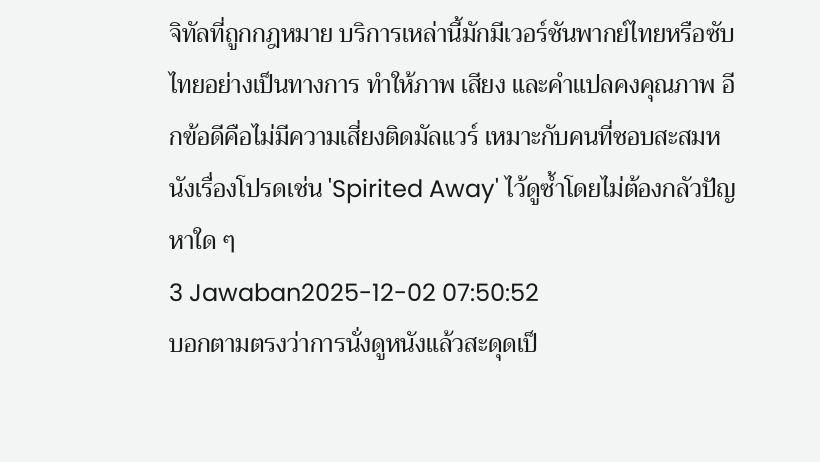จิทัลที่ถูกกฎหมาย บริการเหล่านี้มักมีเวอร์ชันพากย์ไทยหรือซับไทยอย่างเป็นทางการ ทำให้ภาพ เสียง และคำแปลคงคุณภาพ อีกข้อดีคือไม่มีความเสี่ยงติดมัลแวร์ เหมาะกับคนที่ชอบสะสมหนังเรื่องโปรดเช่น 'Spirited Away' ไว้ดูซ้ำโดยไม่ต้องกลัวปัญหาใด ๆ
3 Jawaban2025-12-02 07:50:52
บอกตามตรงว่าการนั่งดูหนังแล้วสะดุดเป็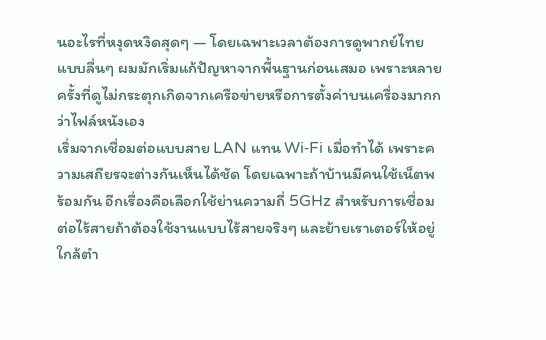นอะไรที่หงุดหงิดสุดๆ — โดยเฉพาะเวลาต้องการดูพากย์ไทยแบบลื่นๆ ผมมักเริ่มแก้ปัญหาจากพื้นฐานก่อนเสมอ เพราะหลายครั้งที่ดูไม่กระตุกเกิดจากเครือข่ายหรือการตั้งค่าบนเครื่องมากกว่าไฟล์หนังเอง
เริ่มจากเชื่อมต่อแบบสาย LAN แทน Wi‑Fi เมื่อทำได้ เพราะความเสถียรจะต่างกันเห็นได้ชัด โดยเฉพาะถ้าบ้านมีคนใช้เน็ตพร้อมกัน อีกเรื่องคือเลือกใช้ย่านความถี่ 5GHz สำหรับการเชื่อมต่อไร้สายถ้าต้องใช้งานแบบไร้สายจริงๆ และย้ายเราเตอร์ให้อยู่ใกล้ตำ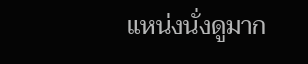แหน่งนั่งดูมาก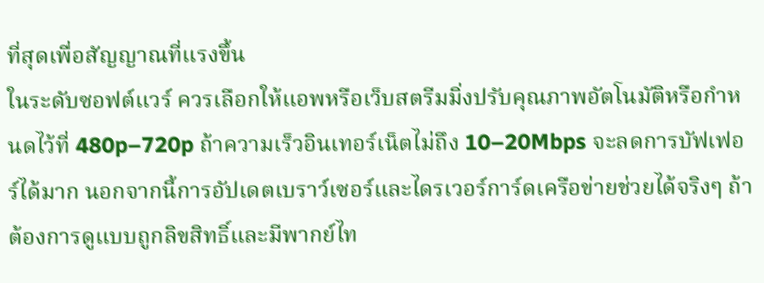ที่สุดเพื่อสัญญาณที่แรงขึ้น
ในระดับซอฟต์แวร์ ควรเลือกให้แอพหรือเว็บสตรีมมิ่งปรับคุณภาพอัตโนมัติหรือกำหนดไว้ที่ 480p–720p ถ้าความเร็วอินเทอร์เน็ตไม่ถึง 10–20Mbps จะลดการบัฟเฟอร์ได้มาก นอกจากนี้การอัปเดตเบราว์เซอร์และไดรเวอร์การ์ดเครือข่ายช่วยได้จริงๆ ถ้าต้องการดูแบบถูกลิขสิทธิ์และมีพากย์ไท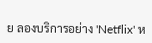ย ลองบริการอย่าง 'Netflix' ห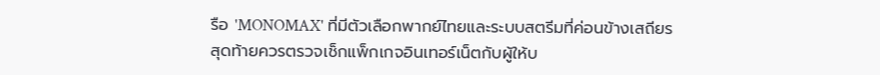รือ 'MONOMAX' ที่มีตัวเลือกพากย์ไทยและระบบสตรีมที่ค่อนข้างเสถียร
สุดท้ายควรตรวจเช็กแพ็กเกจอินเทอร์เน็ตกับผู้ให้บ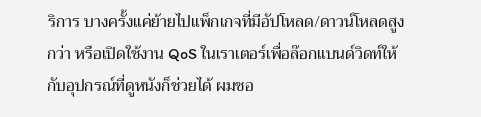ริการ บางครั้งแค่ย้ายไปแพ็กเกจที่มีอัปโหลด/ดาวน์โหลดสูงกว่า หรือเปิดใช้งาน QoS ในเราเตอร์เพื่อล๊อกแบนด์วิดท์ให้กับอุปกรณ์ที่ดูหนังก็ช่วยได้ ผมชอ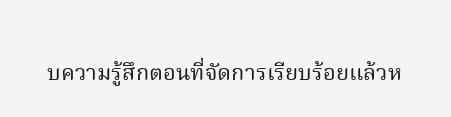บความรู้สึกตอนที่จัดการเรียบร้อยแล้วห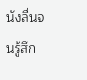นังลื่นจนรู้สึก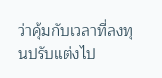ว่าคุ้มกับเวลาที่ลงทุนปรับแต่งไป